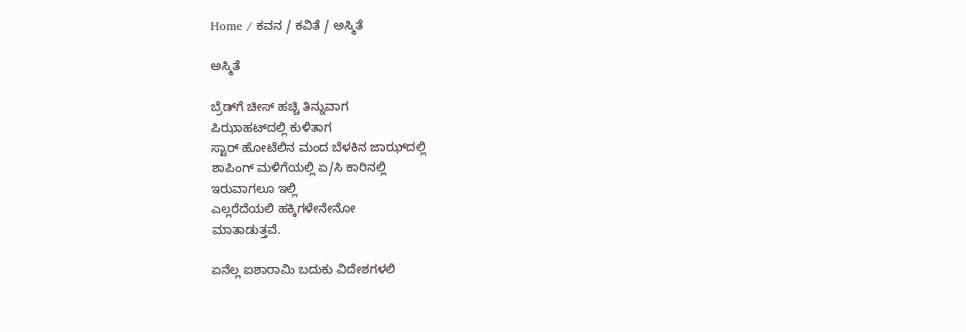Home / ಕವನ / ಕವಿತೆ / ಅಸ್ಮಿತೆ

ಅಸ್ಮಿತೆ

ಬ್ರೆಡ್‌ಗೆ ಚೀಸ್ ಹಚ್ಚಿ ತಿನ್ನುವಾಗ
ಪಿಝಾಹಟ್‌ದಲ್ಲಿ ಕುಳಿತಾಗ
ಸ್ಟಾರ್ ಹೋಟೆಲಿನ ಮಂದ ಬೆಳಕಿನ ಜಾಝ್‌ದಲ್ಲಿ
ಶಾಪಿಂಗ್ ಮಳಿಗೆಯಲ್ಲಿ ಏ/ಸಿ ಕಾರಿನಲ್ಲಿ
ಇರುವಾಗಲೂ ಇಲ್ಲಿ
ಎಲ್ಲರೆದೆಯಲಿ ಹಕ್ಕಿಗಳೇನೇನೋ
ಮಾತಾಡುತ್ತವೆ.

ಏನೆಲ್ಲ ಐಶಾರಾಮಿ ಬದುಕು ವಿದೇಶಗಳಲಿ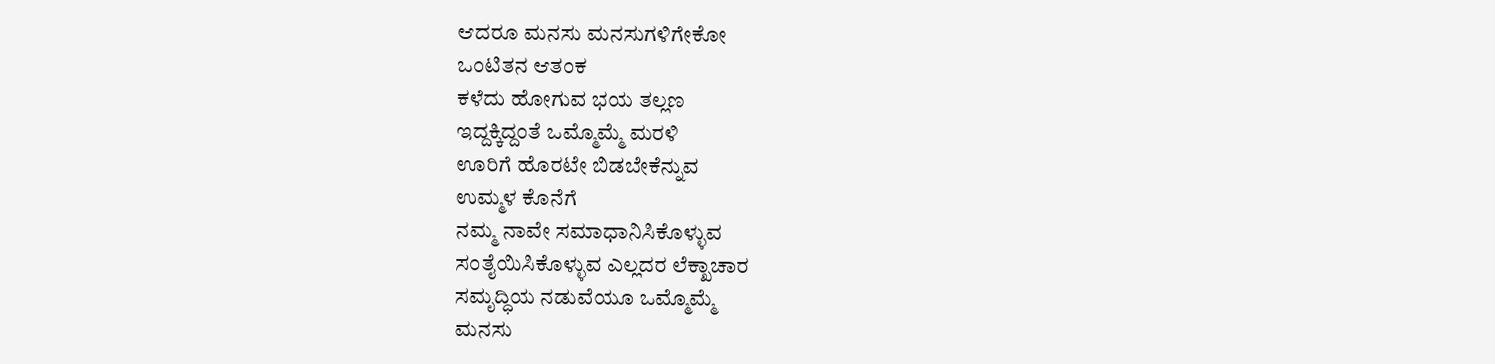ಆದರೂ ಮನಸು ಮನಸುಗಳಿಗೇಕೋ
ಒಂಟಿತನ ಆತಂಕ
ಕಳೆದು ಹೋಗುವ ಭಯ ತಲ್ಲಣ
ಇದ್ದಕ್ಕಿದ್ದಂತೆ ಒಮ್ಮೊಮ್ಮೆ ಮರಳಿ
ಊರಿಗೆ ಹೊರಟೇ ಬಿಡಬೇಕೆನ್ನುವ
ಉಮ್ಮಳ ಕೊನೆಗೆ
ನಮ್ಮ ನಾವೇ ಸಮಾಧಾನಿಸಿಕೊಳ್ಳುವ
ಸಂತೈಯಿಸಿಕೊಳ್ಳುವ ಎಲ್ಲದರ ಲೆಕ್ಖಾಚಾರ
ಸಮೃದ್ಧಿಯ ನಡುವೆಯೂ ಒಮ್ಮೊಮ್ಮೆ
ಮನಸು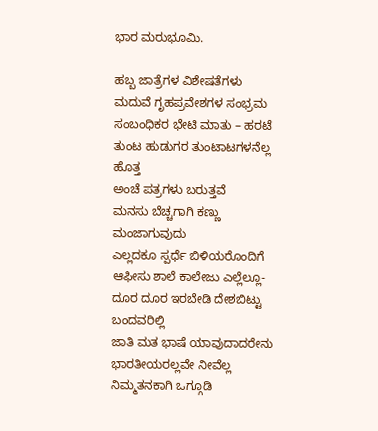ಭಾರ ಮರುಭೂಮಿ.

ಹಬ್ಬ ಜಾತ್ರೆಗಳ ವಿಶೇಷತೆಗಳು
ಮದುವೆ ಗೃಹಪ್ರವೇಶಗಳ ಸಂಭ್ರಮ
ಸಂಬಂಧಿಕರ ಭೇಟಿ ಮಾತು – ಹರಟೆ
ತುಂಟ ಹುಡುಗರ ತುಂಟಾಟಗಳನೆಲ್ಲ ಹೊತ್ತ
ಅಂಚೆ ಪತ್ರಗಳು ಬರುತ್ತವೆ
ಮನಸು ಬೆಚ್ಚಗಾಗಿ ಕಣ್ಣು ಮಂಜಾಗುವುದು
ಎಲ್ಲದಕೂ ಸ್ಪರ್ಧೆ ಬಿಳಿಯರೊಂದಿಗೆ
ಆಫೀಸು ಶಾಲೆ ಕಾಲೇಜು ಎಲ್ಲೆಲ್ಲೂ-
ದೂರ ದೂರ ಇರಬೇಡಿ ದೇಶಬಿಟ್ಟು ಬಂದವರಿಲ್ಲಿ
ಜಾತಿ ಮತ ಭಾಷೆ ಯಾವುದಾದರೇನು
ಭಾರತೀಯರಲ್ಲವೇ ನೀವೆಲ್ಲ
ನಿಮ್ಮತನಕಾಗಿ ಒಗ್ಗೂಡಿ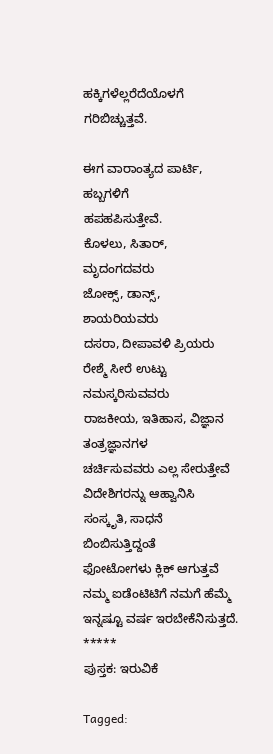ಹಕ್ಕಿಗಳೆಲ್ಲರೆದೆಯೊಳಗೆ ಗರಿಬಿಚ್ಚುತ್ತವೆ.

ಈಗ ವಾರಾಂತ್ಯದ ಪಾರ್ಟಿ, ಹಬ್ಬಗಳಿಗೆ
ಹಪಹಪಿಸುತ್ತೇವೆ.
ಕೊಳಲು, ಸಿತಾರ್, ಮೃದಂಗದವರು
ಜೋಕ್ಸ್, ಡಾನ್ಸ್, ಶಾಯರಿಯವರು
ದಸರಾ, ದೀಪಾವಳಿ ಪ್ರಿಯರು
ರೇಶ್ಮೆ ಸೀರೆ ಉಟ್ಟು ನಮಸ್ಕರಿಸುವವರು
ರಾಜಕೀಯ, ಇತಿಹಾಸ, ವಿಜ್ಞಾನ ತಂತ್ರಜ್ಞಾನಗಳ
ಚರ್ಚಿಸುವವರು ಎಲ್ಲ ಸೇರುತ್ತೇವೆ
ವಿದೇಶಿಗರನ್ನು ಆಹ್ವಾನಿಸಿ
ಸಂಸ್ಕೃತಿ, ಸಾಧನೆ ಬಿಂಬಿಸುತ್ತಿದ್ದಂತೆ
ಫೋಟೋಗಳು ಕ್ಲಿಕ್ ಆಗುತ್ತವೆ
ನಮ್ಮ ಐಡೆಂಟಿಟಿಗೆ ನಮಗೆ ಹೆಮ್ಮೆ
ಇನ್ನಷ್ಟೂ ವರ್ಷ ಇರಬೇಕೆನಿಸುತ್ತದೆ.
*****
ಪುಸ್ತಕ: ಇರುವಿಕೆ

Tagged: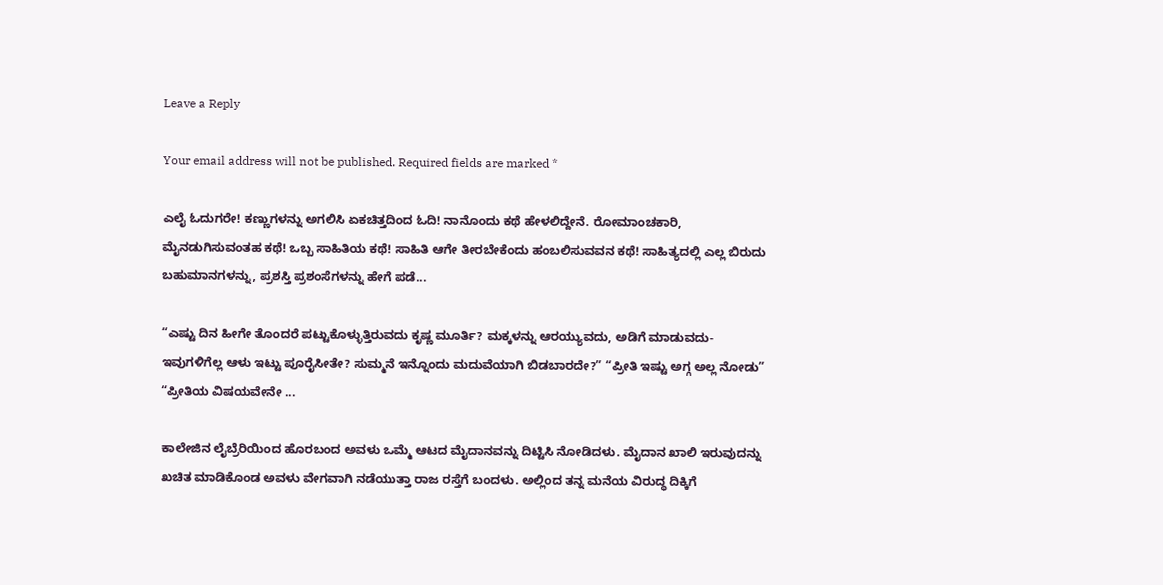Leave a Reply

Your email address will not be published. Required fields are marked *

ಎಲೈ ಓದುಗರೇ! ಕಣ್ಣುಗಳನ್ನು ಅಗಲಿಸಿ ಏಕಚಿತ್ತದಿಂದ ಓದಿ! ನಾನೊಂದು ಕಥೆ ಹೇಳಲಿದ್ದೇನೆ. ರೋಮಾಂಚಕಾರಿ, ಮೈನಡುಗಿಸುವಂತಹ ಕಥೆ! ಒಬ್ಬ ಸಾಹಿತಿಯ ಕಥೆ! ಸಾಹಿತಿ ಆಗೇ ತೀರಬೇಕೆಂದು ಹಂಬಲಿಸುವವನ ಕಥೆ! ಸಾಹಿತ್ಯದಲ್ಲಿ ಎಲ್ಲ ಬಿರುದು ಬಹುಮಾನಗಳನ್ನು, ಪ್ರಶಸ್ತಿ ಪ್ರಶಂಸೆಗಳನ್ನು ಹೇಗೆ ಪಡೆ...

“ಎಷ್ಟು ದಿನ ಹೀಗೇ ತೊಂದರೆ ಪಟ್ಟುಕೊಳ್ಳುತ್ತಿರುವದು ಕೃಷ್ಣ ಮೂರ್ತಿ? ಮಕ್ಕಳನ್ನು ಆರಯ್ಯುವದು, ಅಡಿಗೆ ಮಾಡುವದು- ಇವುಗಳಿಗೆಲ್ಲ ಆಳು ಇಟ್ಟು ಪೂರೈಸೀತೇ? ಸುಮ್ಮನೆ ಇನ್ನೊಂದು ಮದುವೆಯಾಗಿ ಬಿಡಬಾರದೇ?” “ಪ್ರೀತಿ ಇಷ್ಟು ಅಗ್ಗ ಅಲ್ಲ ನೋಡು” “ಪ್ರೀತಿಯ ವಿಷಯವೇನೇ ...

ಕಾಲೇಜಿನ ಲೈಬ್ರೆರಿಯಿಂದ ಹೊರಬಂದ ಅವಳು ಒಮ್ಮೆ ಆಟದ ಮೈದಾನವನ್ನು ದಿಟ್ಟಿಸಿ ನೋಡಿದಳು. ಮೈದಾನ ಖಾಲಿ ಇರುವುದನ್ನು ಖಚಿತ ಮಾಡಿಕೊಂಡ ಅವಳು ವೇಗವಾಗಿ ನಡೆಯುತ್ತಾ ರಾಜ ರಸ್ತೆಗೆ ಬಂದಳು. ಅಲ್ಲಿಂದ ತನ್ನ ಮನೆಯ ವಿರುದ್ಧ ದಿಕ್ಕಿಗೆ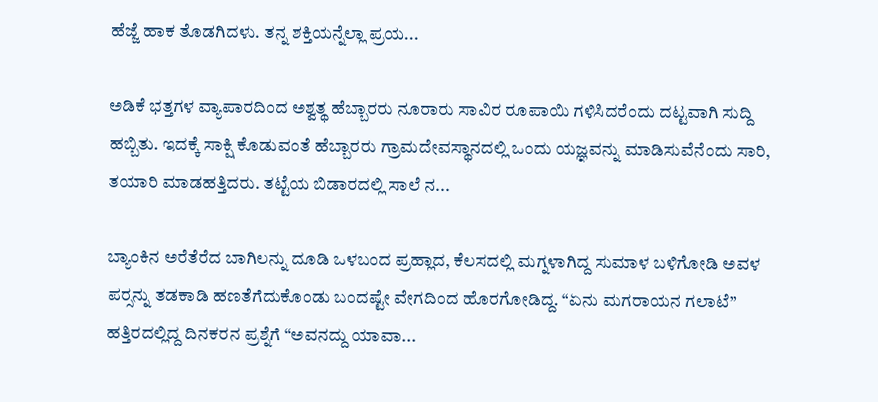ಹೆಜ್ಜೆ ಹಾಕ ತೊಡಗಿದಳು. ತನ್ನ ಶಕ್ತಿಯನ್ನೆಲ್ಲಾ ಪ್ರಯ...

ಅಡಿಕೆ ಭತ್ತಗಳ ವ್ಯಾಪಾರದಿಂದ ಅಶ್ವತ್ಥ ಹೆಬ್ಬಾರರು ನೂರಾರು ಸಾವಿರ ರೂಪಾಯಿ ಗಳಿಸಿದರೆಂದು ದಟ್ಟವಾಗಿ ಸುದ್ದಿ ಹಬ್ಬಿತು. ಇದಕ್ಕೆ ಸಾಕ್ಷಿ ಕೊಡುವಂತೆ ಹೆಬ್ಬಾರರು ಗ್ರಾಮದೇವಸ್ಥಾನದಲ್ಲಿ ಒಂದು ಯಜ್ಞವನ್ನು ಮಾಡಿಸುವೆನೆಂದು ಸಾರಿ, ತಯಾರಿ ಮಾಡಹತ್ತಿದರು. ತಟ್ಟೆಯ ಬಿಡಾರದಲ್ಲಿ ಸಾಲೆ ನ...

ಬ್ಯಾಂಕಿನ ಅರೆತೆರೆದ ಬಾಗಿಲನ್ನು ದೂಡಿ ಒಳಬಂದ ಪ್ರಹ್ಲಾದ, ಕೆಲಸದಲ್ಲಿ ಮಗ್ನಳಾಗಿದ್ದ ಸುಮಾಳ ಬಳಿಗೋಡಿ ಅವಳ ಪರ್‍ಸನ್ನು ತಡಕಾಡಿ ಹಣತೆಗೆದುಕೊಂಡು ಬಂದಷ್ಟೇ ವೇಗದಿಂದ ಹೊರಗೋಡಿದ್ದ. “ಏನು ಮಗರಾಯನ ಗಲಾಟೆ” ಹತ್ತಿರದಲ್ಲಿದ್ದ ದಿನಕರನ ಪ್ರಶ್ನೆಗೆ “ಅವನದ್ದು ಯಾವಾ...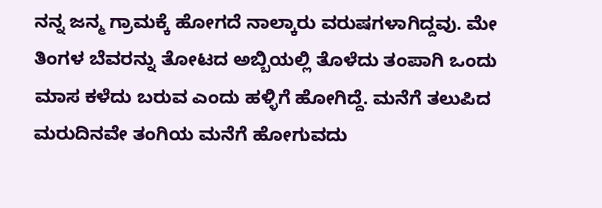ನನ್ನ ಜನ್ಮ ಗ್ರಾಮಕ್ಕೆ ಹೋಗದೆ ನಾಲ್ಕಾರು ವರುಷಗಳಾಗಿದ್ದವು. ಮೇ ತಿಂಗಳ ಬೆವರನ್ನು ತೋಟದ ಅಬ್ಬಿಯಲ್ಲಿ ತೊಳೆದು ತಂಪಾಗಿ ಒಂದು ಮಾಸ ಕಳೆದು ಬರುವ ಎಂದು ಹಳ್ಳಿಗೆ ಹೋಗಿದ್ದೆ. ಮನೆಗೆ ತಲುಪಿದ ಮರುದಿನವೇ ತಂಗಿಯ ಮನೆಗೆ ಹೋಗುವದು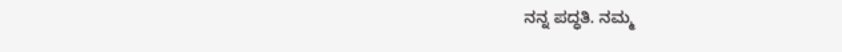ನನ್ನ ಪದ್ಧತಿ. ನಮ್ಮ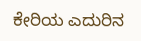ಕೇರಿಯ ಎದುರಿನ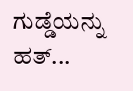ಗುಡ್ಡೆಯನ್ನು ಹತ್...